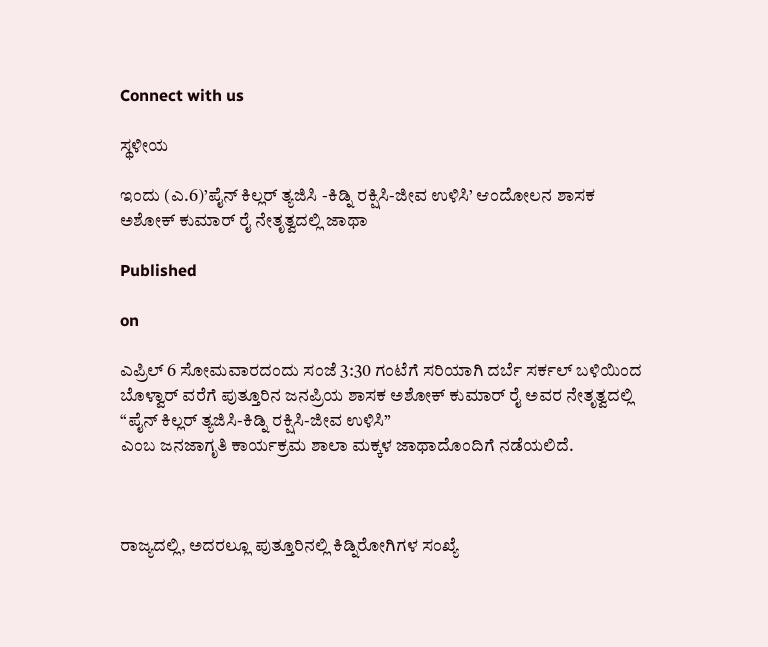Connect with us

ಸ್ಥಳೀಯ

ಇಂದು (ಎ.6)’ಪೈನ್ ಕಿಲ್ಲರ್ ತ್ಯಜಿಸಿ -ಕಿಡ್ನಿ ರಕ್ಷಿಸಿ-ಜೀವ ಉಳಿಸಿ’ ಆಂದೋಲನ ಶಾಸಕ ಅಶೋಕ್ ಕುಮಾರ್ ರೈ ನೇತೃತ್ವದಲ್ಲಿ ಜಾಥಾ

Published

on

ಎಪ್ರಿಲ್ 6 ಸೋಮವಾರದಂದು ಸಂಜೆ 3:30 ಗಂಟೆಗೆ ಸರಿಯಾಗಿ ದರ್ಬೆ ಸರ್ಕಲ್ ಬಳಿಯಿಂದ ಬೊಳ್ವಾರ್ ವರೆಗೆ ಪುತ್ತೂರಿನ ಜನಪ್ರಿಯ ಶಾಸಕ ಅಶೋಕ್ ಕುಮಾರ್ ರೈ ಅವರ ನೇತೃತ್ವದಲ್ಲಿ “ಪೈನ್ ಕಿಲ್ಲರ್ ತ್ಯಜಿಸಿ-ಕಿಡ್ನಿ ರಕ್ಷಿಸಿ-ಜೀವ ಉಳಿಸಿ”
ಎಂಬ ಜನಜಾಗೃತಿ ಕಾರ್ಯಕ್ರಮ ಶಾಲಾ ಮಕ್ಕಳ ಜಾಥಾದೊಂದಿಗೆ ನಡೆಯಲಿದೆ.



ರಾಜ್ಯದಲ್ಲಿ, ಅದರಲ್ಲೂ ಪುತ್ತೂರಿನಲ್ಲಿ ಕಿಡ್ನಿರೋಗಿಗಳ ಸಂಖ್ಯೆ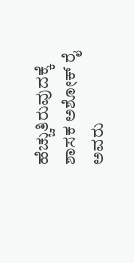ಹೆಚ್ಚುತಿರುವುದಕ್ಕೆ ಶಾಸಕ ಅಶೋಕ್ ರೈ ಅವರು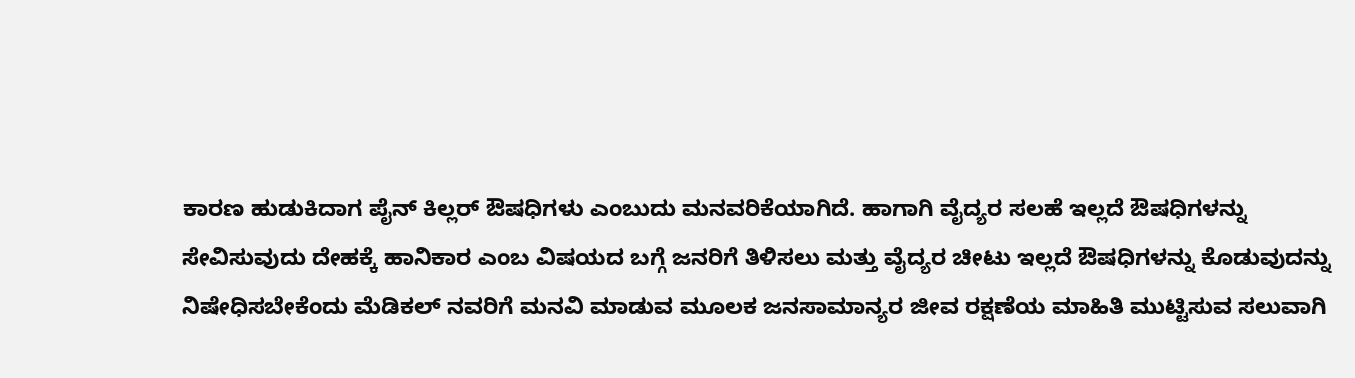ಕಾರಣ ಹುಡುಕಿದಾಗ ಪೈನ್ ಕಿಲ್ಲರ್ ಔಷಧಿಗಳು ಎಂಬುದು ಮನವರಿಕೆಯಾಗಿದೆ. ಹಾಗಾಗಿ ವೈದ್ಯರ ಸಲಹೆ ಇಲ್ಲದೆ ಔಷಧಿಗಳನ್ನು ಸೇವಿಸುವುದು ದೇಹಕ್ಕೆ ಹಾನಿಕಾರ ಎಂಬ ವಿಷಯದ ಬಗ್ಗೆ ಜನರಿಗೆ ತಿಳಿಸಲು ಮತ್ತು ವೈದ್ಯರ ಚೀಟು ಇಲ್ಲದೆ ಔಷಧಿಗಳನ್ನು ಕೊಡುವುದನ್ನು ನಿಷೇಧಿಸಬೇಕೆಂದು ಮೆಡಿಕಲ್ ನವರಿಗೆ ಮನವಿ ಮಾಡುವ ಮೂಲಕ ಜನಸಾಮಾನ್ಯರ ಜೀವ ರಕ್ಷಣೆಯ ಮಾಹಿತಿ ಮುಟ್ಟಿಸುವ ಸಲುವಾಗಿ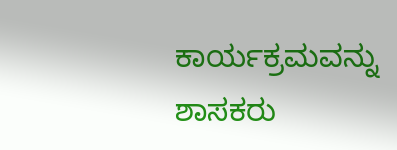ಕಾರ್ಯಕ್ರಮವನ್ನು ಶಾಸಕರು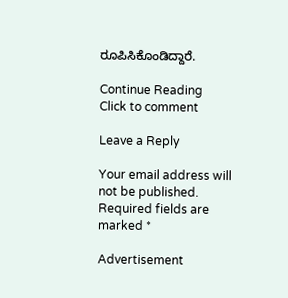ರೂಪಿಸಿಕೊಂಡಿದ್ದಾರೆ.

Continue Reading
Click to comment

Leave a Reply

Your email address will not be published. Required fields are marked *

Advertisement